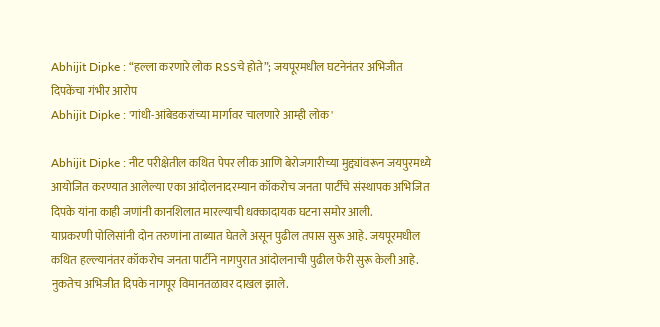Abhijit Dipke : “हल्ला करणारे लोक RSSचे होते”; जयपूरमधील घटनेनंतर अभिजीत दिपकेंचा गंभीर आरोप
Abhijit Dipke : 'गांधी-आंबेडकरांच्या मार्गावर चालणारे आम्ही लोक'

Abhijit Dipke : नीट परीक्षेतील कथित पेपर लीक आणि बेरोजगारीच्या मुद्द्यांवरून जयपुरमध्ये आयोजित करण्यात आलेल्या एका आंदोलनादरम्यान कॉकरोच जनता पार्टीचे संस्थापक अभिजित दिपके यांना काही जणांनी कानशिलात मारल्याची धक्कादायक घटना समोर आली.
याप्रकरणी पोलिसांनी दोन तरुणांना ताब्यात घेतले असून पुढील तपास सुरू आहे. जयपूरमधील कथित हल्ल्यानंतर कॉकरोच जनता पार्टीने नागपुरात आंदोलनाची पुढील फेरी सुरू केली आहे.
नुकतेच अभिजीत दिपके नागपूर विमानतळावर दाखल झाले.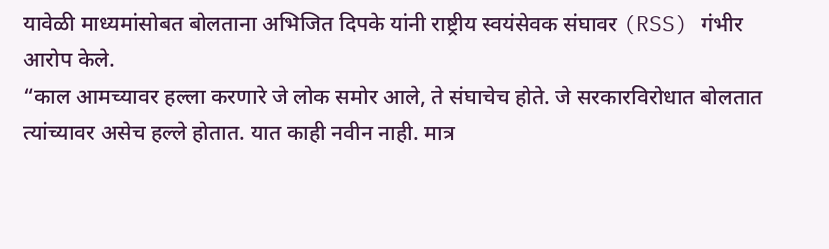यावेळी माध्यमांसोबत बोलताना अभिजित दिपके यांनी राष्ट्रीय स्वयंसेवक संघावर (RSS) गंभीर आरोप केले.
“काल आमच्यावर हल्ला करणारे जे लोक समोर आले, ते संघाचेच होते. जे सरकारविरोधात बोलतात त्यांच्यावर असेच हल्ले होतात. यात काही नवीन नाही. मात्र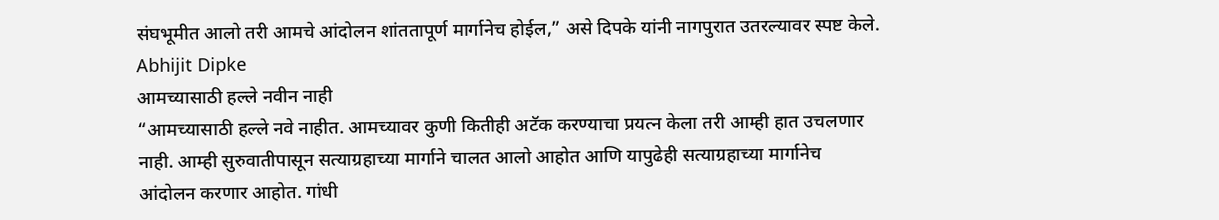संघभूमीत आलो तरी आमचे आंदोलन शांततापूर्ण मार्गानेच होईल,” असे दिपके यांनी नागपुरात उतरल्यावर स्पष्ट केले. Abhijit Dipke
आमच्यासाठी हल्ले नवीन नाही
“आमच्यासाठी हल्ले नवे नाहीत. आमच्यावर कुणी कितीही अटॅक करण्याचा प्रयत्न केला तरी आम्ही हात उचलणार नाही. आम्ही सुरुवातीपासून सत्याग्रहाच्या मार्गाने चालत आलो आहोत आणि यापुढेही सत्याग्रहाच्या मार्गानेच आंदोलन करणार आहोत. गांधी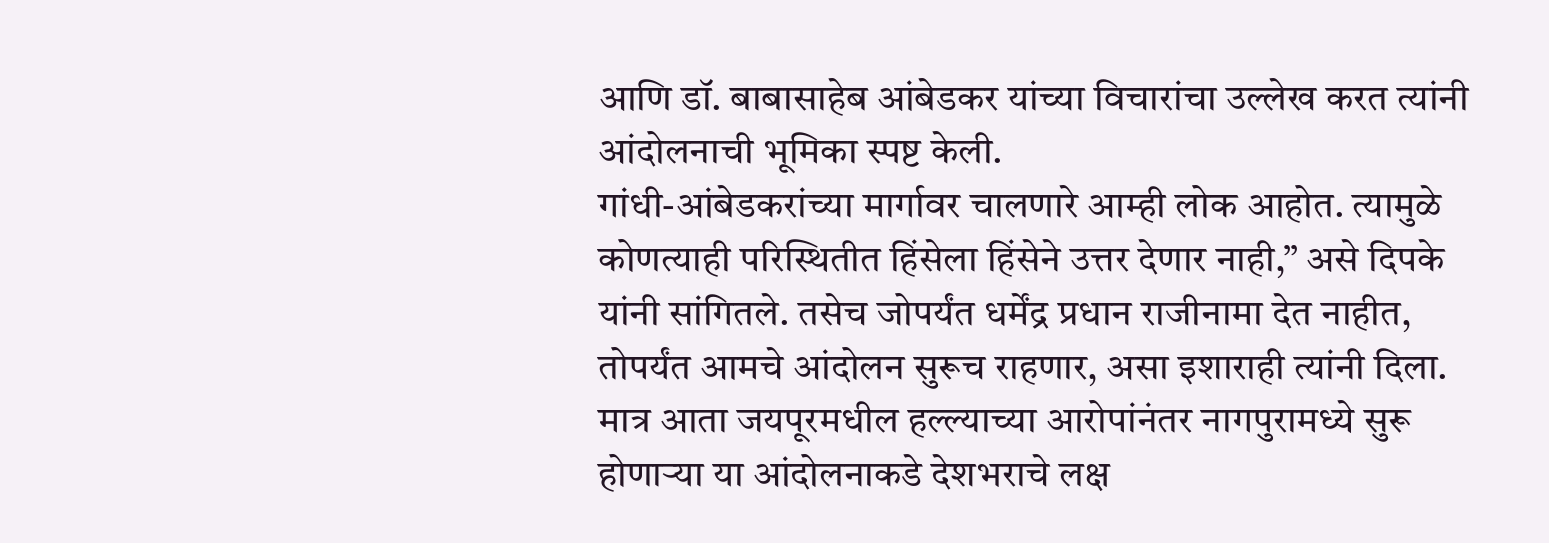आणि डॉ. बाबासाहेब आंबेडकर यांच्या विचारांचा उल्लेख करत त्यांनी आंदोलनाची भूमिका स्पष्ट केली.
गांधी-आंबेडकरांच्या मार्गावर चालणारे आम्ही लोक आहोत. त्यामुळे कोणत्याही परिस्थितीत हिंसेला हिंसेने उत्तर देणार नाही,” असे दिपके यांनी सांगितले. तसेच जोपर्यंत धर्मेंद्र प्रधान राजीनामा देत नाहीत, तोपर्यंत आमचे आंदोलन सुरूच राहणार, असा इशाराही त्यांनी दिला.
मात्र आता जयपूरमधील हल्ल्याच्या आरोपांनंतर नागपुरामध्ये सुरू होणाऱ्या या आंदोलनाकडे देशभराचे लक्ष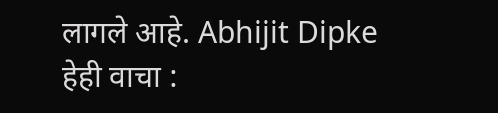लागले आहे. Abhijit Dipke
हेही वाचा :